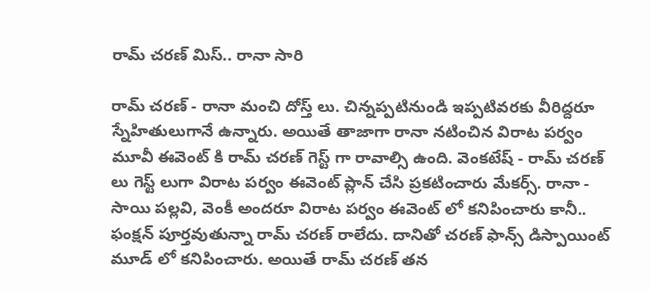రామ్ చరణ్ మిస్.. రానా సారి

రామ్ చరణ్ - రానా మంచి దోస్త్ లు. చిన్నప్పటినుండి ఇప్పటివరకు వీరిద్దరూ స్నేహితులుగానే ఉన్నారు. అయితే తాజాగా రానా నటించిన విరాట పర్వం మూవీ ఈవెంట్ కి రామ్ చరణ్ గెస్ట్ గా రావాల్సి ఉంది. వెంకటేష్ - రామ్ చరణ్ లు గెస్ట్ లుగా విరాట పర్వం ఈవెంట్ ప్లాన్ చేసి ప్రకటించారు మేకర్స్. రానా - సాయి పల్లవి, వెంకీ అందరూ విరాట పర్వం ఈవెంట్ లో కనిపించారు కానీ.. ఫంక్షన్ పూర్తవుతున్నా రామ్ చరణ్ రాలేదు. దానితో చరణ్ ఫాన్స్ డిస్పాయింట్ మూడ్ లో కనిపించారు. అయితే రామ్ చరణ్ తన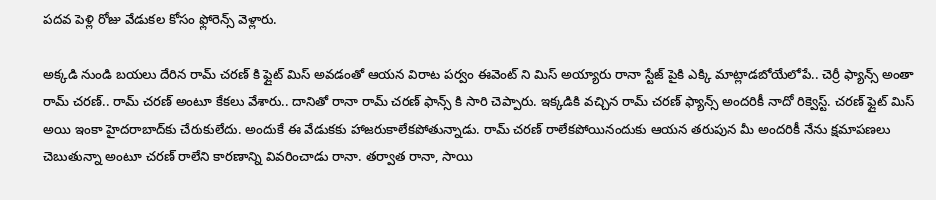పదవ పెళ్లి రోజు వేడుకల కోసం ఫ్లోరెన్స్ వెళ్లారు.

అక్కడి నుండి బయలు దేరిన రామ్ చరణ్ కి ఫ్లైట్ మిస్ అవడంతో ఆయన విరాట పర్వం ఈవెంట్ ని మిస్ అయ్యారు రానా స్టేజ్ పైకి ఎక్కి మాట్లాడబోయేలోపే.. చెర్రీ ఫ్యాన్స్ అంతా రామ్ చరణ్.. రామ్ చరణ్ అంటూ కేకలు వేశారు.. దానితో రానా రామ్ చరణ్ ఫాన్స్ కి సారి చెప్పారు. ఇక్కడికి వచ్చిన రామ్ చరణ్ ఫ్యాన్స్ అందరికీ నాదో రిక్వెస్ట్. చరణ్ ఫ్లైట్ మిస్ అయి ఇంకా హైదరాబాద్‌కు చేరుకులేదు. అందుకే ఈ వేడుకకు హాజరుకాలేకపోతున్నాడు. రామ్ చరణ్ రాలేకపోయినందుకు ఆయన తరుపున మీ అందరికీ నేను క్షమాపణలు చెబుతున్నా అంటూ చరణ్ రాలేని కారణాన్ని వివరించాడు రానా. తర్వాత రానా, సాయి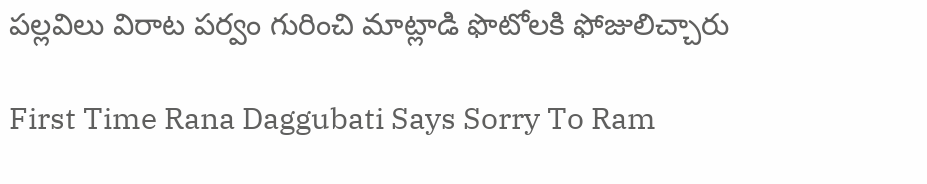పల్లవిలు విరాట పర్వం గురించి మాట్లాడి ఫొటోలకి ఫోజులిచ్చారు

First Time Rana Daggubati Says Sorry To Ram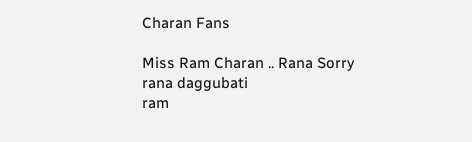Charan Fans

Miss Ram Charan .. Rana Sorry
rana daggubati
ram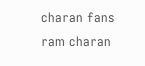charan fans
ram charan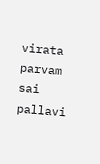virata parvam
sai pallavi